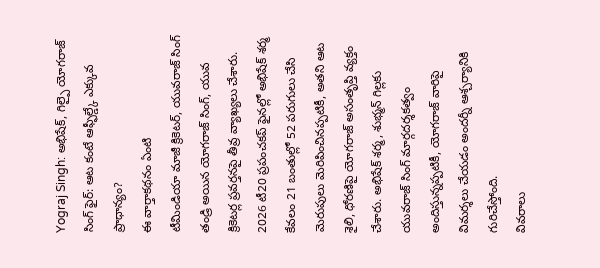Yograj Singh: అభిషేక్, గిల్పై యోగరాజ్ సింగ్ ఫైర్: ఆట కంటే ఆఫ్ఫీల్డ్కే ఎక్కువ ప్రాధాన్యం?
ఈ వార్తాకథనం ఏంటి
టీమిండియా మాజీ క్రికెటర్, యువరాజ్ సింగ్ తండ్రి అయిన యోగరాజ్ సింగ్, యువ క్రికెటర్ల ప్రవర్తనపై తీవ్ర వ్యాఖ్యలు చేశారు. 2026 టీ20 ప్రపంచకప్ ఫైనల్లో అభిషేక్ శర్మ కేవలం 21 బంతుల్లో 52 పరుగులు చేసి మెరుపులు మెరిపించినప్పటికీ, అతని ఆట శైలి, ధోరణిపై యోగరాజ్ అసంతృప్తి వ్యక్తం చేశారు. అభిషేక్ శర్మ, శుభ్మన్ గిల్లకు యువరాజ్ సింగ్ మార్గదర్శకత్వం అందిస్తున్నప్పటికీ, యోగరాజ్ వారిపై విమర్శలు చేయడం అందర్నీ ఆశ్చర్యానికి గురిచేస్తోంది.
వివరాలు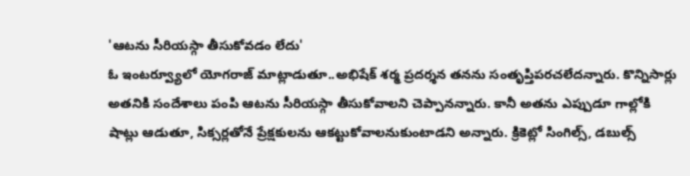'ఆటను సీరియస్గా తీసుకోవడం లేదు'
ఓ ఇంటర్వ్యూలో యోగరాజ్ మాట్లాడుతూ..అభిషేక్ శర్మ ప్రదర్శన తనను సంతృప్తిపరచలేదన్నారు. కొన్నిసార్లు అతనికి సందేశాలు పంపి ఆటను సీరియస్గా తీసుకోవాలని చెప్పానన్నారు. కానీ అతను ఎప్పుడూ గాల్లోకి షాట్లు ఆడుతూ, సిక్సర్లతోనే ప్రేక్షకులను ఆకట్టుకోవాలనుకుంటాడని అన్నారు. క్రికెట్లో సింగిల్స్, డబుల్స్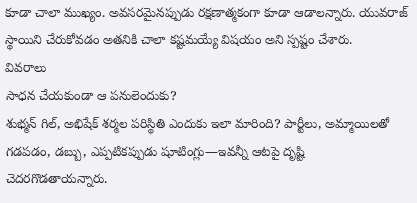కూడా చాలా ముఖ్యం. అవసరమైనప్పుడు రక్షణాత్మకంగా కూడా ఆడాలన్నారు. యువరాజ్ స్థాయిని చేరుకోవడం అతనికి చాలా కష్టమయ్యే విషయం అని స్పష్టం చేశారు.
వివరాలు
సాధన చేయకుండా ఆ పనులెందుకు?
శుభ్మన్ గిల్, అభిషేక్ శర్మల పరిస్థితి ఎందుకు ఇలా మారింది? పార్టీలు, అమ్మాయిలతో గడపడం, డబ్బు, ఎప్పటికప్పుడు షూటింగ్లు—ఇవన్నీ ఆటపై దృష్టి చెదరగొడతాయన్నారు.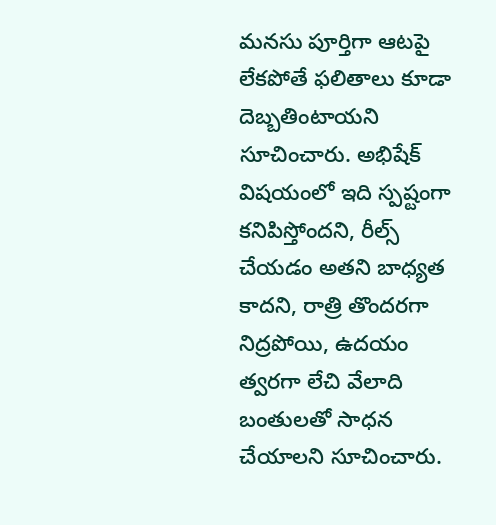మనసు పూర్తిగా ఆటపై లేకపోతే ఫలితాలు కూడా దెబ్బతింటాయని సూచించారు. అభిషేక్ విషయంలో ఇది స్పష్టంగా కనిపిస్తోందని, రీల్స్ చేయడం అతని బాధ్యత కాదని, రాత్రి తొందరగా నిద్రపోయి, ఉదయం త్వరగా లేచి వేలాది బంతులతో సాధన చేయాలని సూచించారు.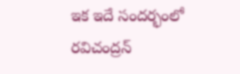ఇక ఇదే సందర్భంలో రవిచంద్రన్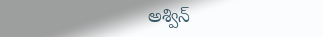అశ్విన్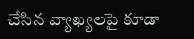చేసిన వ్యాఖ్యలపై కూడా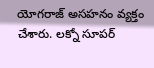యోగరాజ్ అసహనం వ్యక్తం చేశారు. లక్నో సూపర్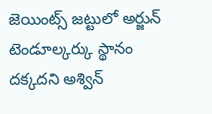జెయింట్స్ జట్టులో అర్జున్ టెండూల్కర్కు స్థానం దక్కదని అశ్విన్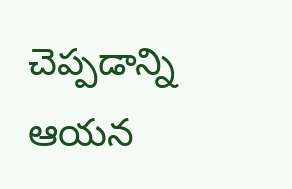చెప్పడాన్ని ఆయన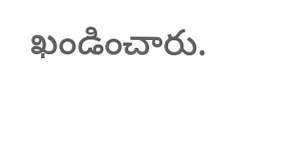ఖండించారు.